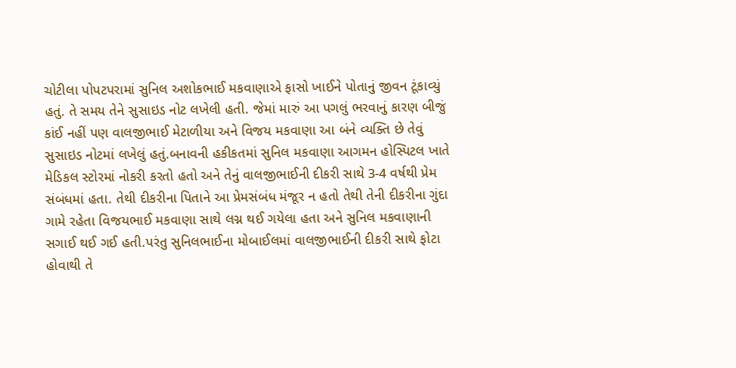ચોટીલા પોપટપરામાં સુનિલ અશોકભાઈ મકવાણાએ ફાસો ખાઈને પોતાનું જીવન ટૂંકાવ્યું હતું. તે સમય તેને સુસાઇડ નોટ લખેલી હતી. જેમાં મારું આ પગલું ભરવાનું કારણ બીજું કાંઈ નહીં પણ વાલજીભાઈ મેટાળીયા અને વિજય મકવાણા આ બંને વ્યક્તિ છે તેવું સુસાઇડ નોટમાં લખેલું હતું.બનાવની હકીકતમાં સુનિલ મકવાણા આગમન હોસ્પિટલ ખાતે મેડિકલ સ્ટોરમાં નોકરી કરતો હતો અને તેનું વાલજીભાઈની દીકરી સાથે 3-4 વર્ષથી પ્રેમ સંબંધમાં હતા. તેથી દીકરીના પિતાને આ પ્રેમસંબંધ મંજૂર ન હતો તેથી તેની દીકરીના ગુંદા ગામે રહેતા વિજયભાઈ મકવાણા સાથે લગ્ન થઈ ગયેલા હતા અને સુનિલ મકવાણાની સગાઈ થઈ ગઈ હતી.પરંતુ સુનિલભાઈના મોબાઈલમાં વાલજીભાઈની દીકરી સાથે ફોટા હોવાથી તે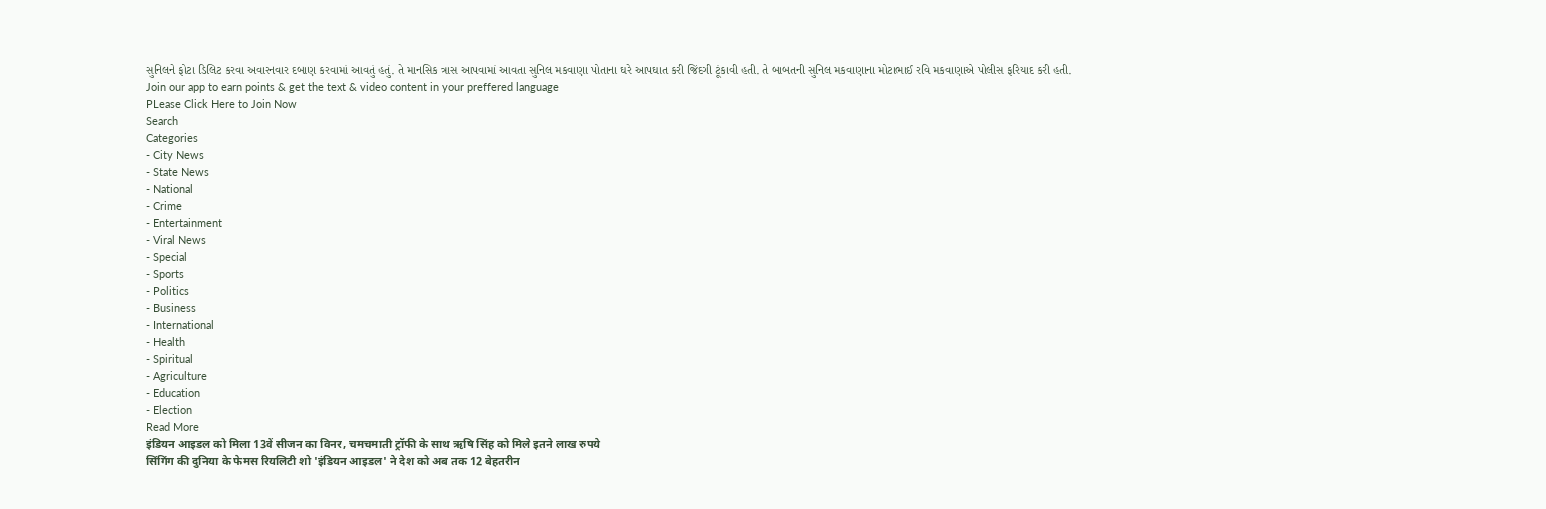સુનિલને ફોટા ડિલિટ કરવા અવારનવાર દબાણ કરવામાં આવતું હતું. તે માનસિક ત્રાસ આપવામાં આવતા સુનિલ મકવાણા પોતાના ઘરે આપઘાત કરી જિંદગી ટૂંકાવી હતી. તે બાબતની સુનિલ મકવાણાના મોટાભાઈ રવિ મકવાણાએ પોલીસ ફરિયાદ કરી હતી.
Join our app to earn points & get the text & video content in your preffered language
PLease Click Here to Join Now
Search
Categories
- City News
- State News
- National
- Crime
- Entertainment
- Viral News
- Special
- Sports
- Politics
- Business
- International
- Health
- Spiritual
- Agriculture
- Education
- Election
Read More
इंडियन आइडल को मिला 13वें सीजन का विनर, चमचमाती ट्रॉफी के साथ ऋषि सिंह को मिले इतने लाख रुपये
सिंगिंग की दुनिया के फेमस रियलिटी शो 'इंडियन आइडल' ने देश को अब तक 12 बेहतरीन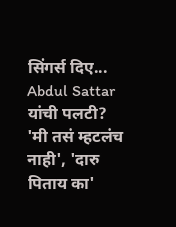सिंगर्स दिए...
Abdul Sattar यांची पलटी? 'मी तसं म्हटलंच नाही', 'दारु पिताय का'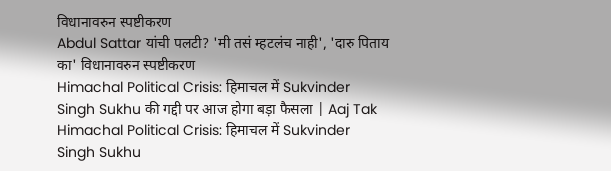विधानावरुन स्पष्टीकरण
Abdul Sattar यांची पलटी? 'मी तसं म्हटलंच नाही', 'दारु पिताय का' विधानावरुन स्पष्टीकरण
Himachal Political Crisis: हिमाचल में Sukvinder Singh Sukhu की गद्दी पर आज होगा बड़ा फैसला | Aaj Tak
Himachal Political Crisis: हिमाचल में Sukvinder Singh Sukhu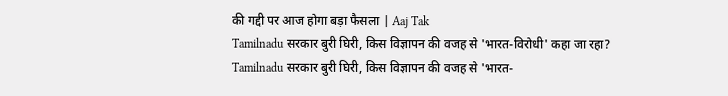की गद्दी पर आज होगा बड़ा फैसला | Aaj Tak
Tamilnadu सरकार बुरी घिरी, किस विज्ञापन की वजह से 'भारत-विरोधी' कहा जा रहा?
Tamilnadu सरकार बुरी घिरी, किस विज्ञापन की वजह से 'भारत-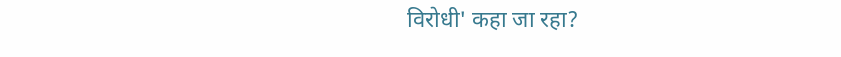विरोधी' कहा जा रहा?